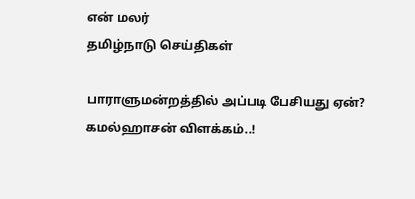என் மலர்
தமிழ்நாடு செய்திகள்

பாராளுமன்றத்தில் அப்படி பேசியது ஏன்? கமல்ஹாசன் விளக்கம்..!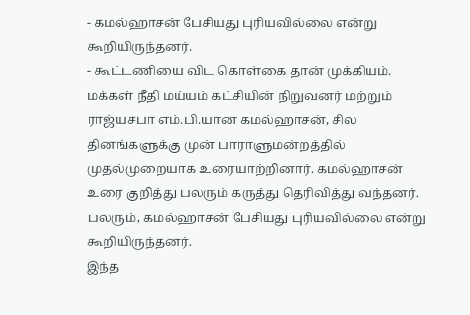- கமல்ஹாசன் பேசியது புரியவில்லை என்று கூறியிருந்தனர்.
- கூட்டணியை விட கொள்கை தான் முக்கியம்.
மக்கள் நீதி மய்யம் கட்சியின் நிறுவனர் மற்றும் ராஜ்யசபா எம்.பி.யான கமல்ஹாசன், சில தினங்களுக்கு முன் பாராளுமன்றத்தில் முதல்முறையாக உரையாற்றினார். கமல்ஹாசன் உரை குறித்து பலரும் கருத்து தெரிவித்து வந்தனர். பலரும், கமல்ஹாசன் பேசியது புரியவில்லை என்று கூறியிருந்தனர்.
இந்த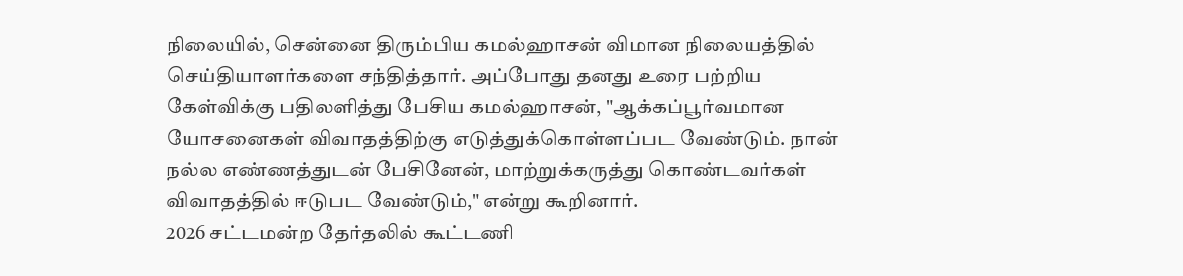நிலையில், சென்னை திரும்பிய கமல்ஹாசன் விமான நிலையத்தில் செய்தியாளர்களை சந்தித்தார். அப்போது தனது உரை பற்றிய கேள்விக்கு பதிலளித்து பேசிய கமல்ஹாசன், "ஆக்கப்பூர்வமான யோசனைகள் விவாதத்திற்கு எடுத்துக்கொள்ளப்பட வேண்டும். நான் நல்ல எண்ணத்துடன் பேசினேன், மாற்றுக்கருத்து கொண்டவர்கள் விவாதத்தில் ஈடுபட வேண்டும்," என்று கூறினார்.
2026 சட்டமன்ற தேர்தலில் கூட்டணி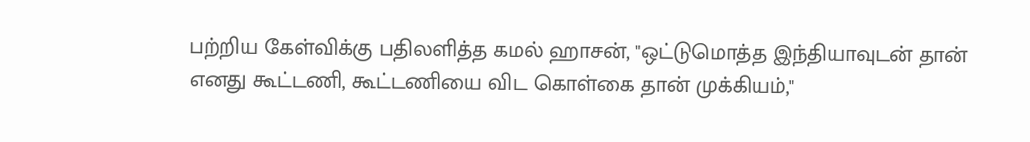பற்றிய கேள்விக்கு பதிலளித்த கமல் ஹாசன், "ஒட்டுமொத்த இந்தியாவுடன் தான் எனது கூட்டணி, கூட்டணியை விட கொள்கை தான் முக்கியம்,"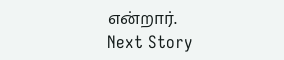என்றார்.
Next Story